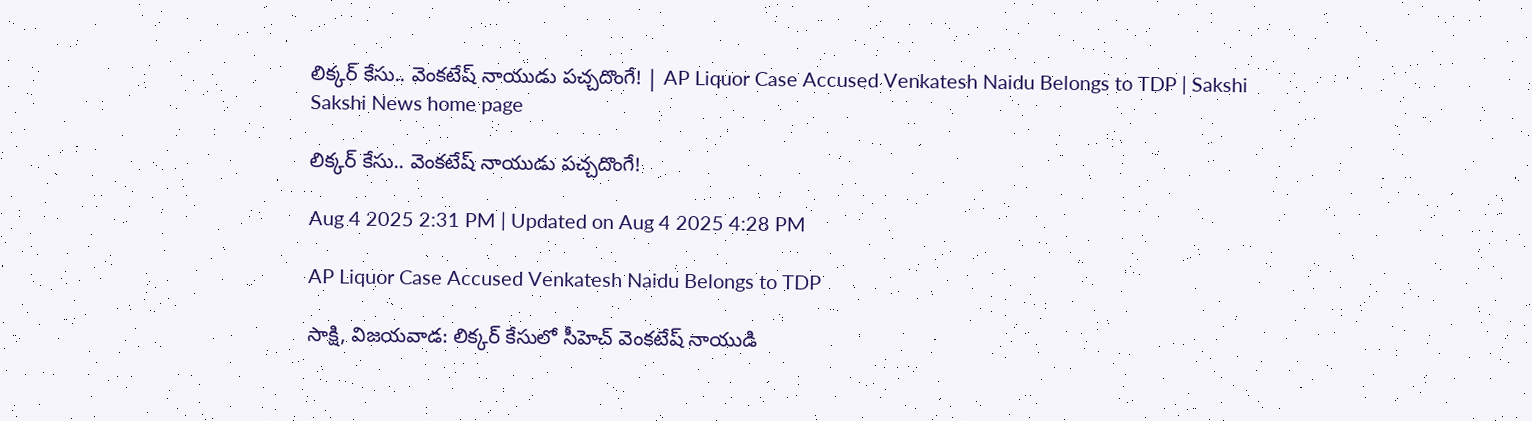లిక్కర్ కేసు.. వెంకటేష్ నాయుడు పచ్చదొంగే! | AP Liquor Case Accused Venkatesh Naidu Belongs to TDP | Sakshi
Sakshi News home page

లిక్కర్ కేసు.. వెంకటేష్ నాయుడు పచ్చదొంగే!

Aug 4 2025 2:31 PM | Updated on Aug 4 2025 4:28 PM

AP Liquor Case Accused Venkatesh Naidu Belongs to TDP

సాక్షి, విజయవాడ: లిక్కర్ కేసులో సీహెచ్‌ వెంకటేష్ నాయుడి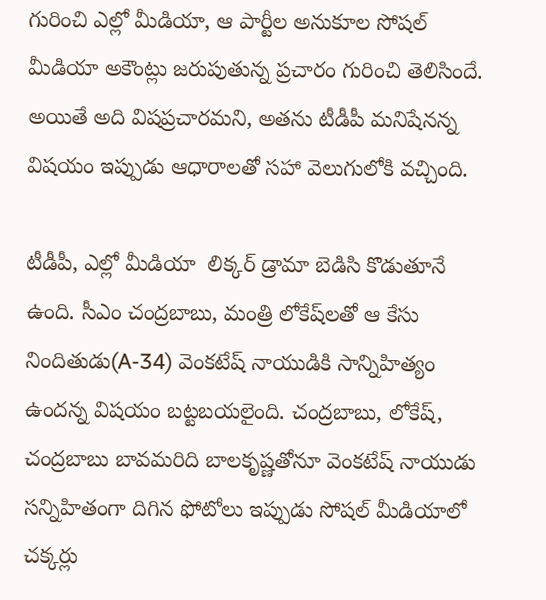గురించి ఎల్లో మీడియా, ఆ పార్టీల అనుకూల సోషల్‌ మీడియా అకౌంట్లు జరుపుతున్న ప్రచారం గురించి తెలిసిందే. అయితే అది విషప్రచారమని, అతను టీడీపీ మనిషేనన్న విషయం ఇప్పుడు ఆధారాలతో సహా వెలుగులోకి వచ్చింది.

టీడీపీ, ఎల్లో మీడియా  లిక్కర్‌ డ్రామా బెడిసి కొడుతూనే ఉంది. సీఎం చంద్రబాబు, మంత్రి లోకేష్‌లతో ఆ కేసు నిందితుడు(A-34) వెంకటేష్ నాయుడికి సాన్నిహిత్యం ఉందన్న విషయం బట్టబయలైంది. చంద్రబాబు, లోకేష్‌, చంద్రబాబు బావమరిది బాలకృష్ణతోనూ వెంకటేష్‌ నాయుడు సన్నిహితంగా దిగిన ఫోటోలు ఇప్పుడు సోషల్‌ మీడియాలో చక్కర్లు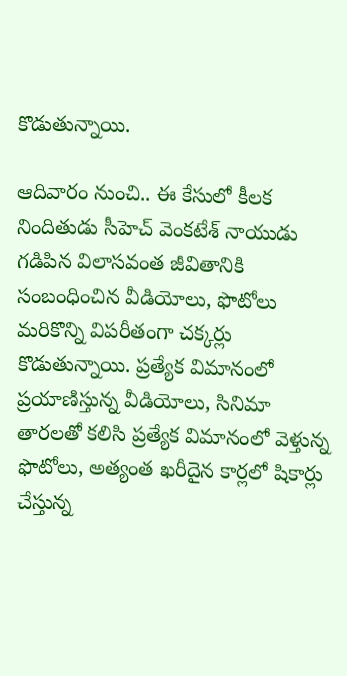కొడుతున్నాయి.

ఆదివారం నుంచి.. ఈ కేసులో కీలక నిందితుడు సీహెచ్‌ వెంకటేశ్‌ నాయుడు గడిపిన విలాసవంత జీవితానికి సంబంధించిన వీడియోలు, ఫొటోలు మరికొన్ని విపరీతంగా చక్కర్లు కొడుతున్నాయి. ప్రత్యేక విమానంలో ప్రయాణిస్తున్న వీడియోలు, సినిమా తారలతో కలిసి ప్రత్యేక విమానంలో వెళ్తున్న ఫొటోలు, అత్యంత ఖరీదైన కార్లలో షికార్లు చేస్తున్న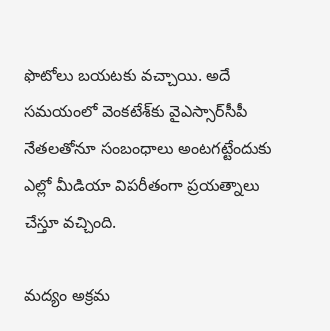ఫొటోలు బయటకు వచ్చాయి. అదే సమయంలో వెంకటేశ్‌కు వైఎస్సార్‌సీపీ నేతలతోనూ సంబంధాలు అంటగట్టేందుకు ఎల్లో మీడియా విపరీతంగా ప్రయత్నాలు చేస్తూ వచ్చింది.

మద్యం అక్రమ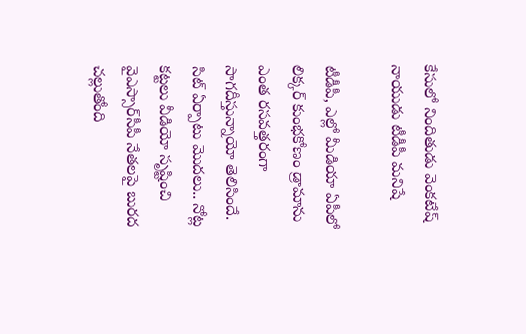కేసులో నిందితుడు వెంకటేష్ నాయుడు టీడీపీ మనిషే

టీడీపీ, ఎల్లో మీడియా ఏపీలో లిక్కర్ కుంభకోణం డ్రామాను ఎంత రసవత్తరంగా సాగదీస్తున్నాయో తెలిసిందే. సిట్‌ ఏర్పాటు మొదలు.. నోట్ల కట్టలు వీడియో సృష్టించి వైఎస్సార్‌సీపీ నేతలపై బురద చల్లుతోంది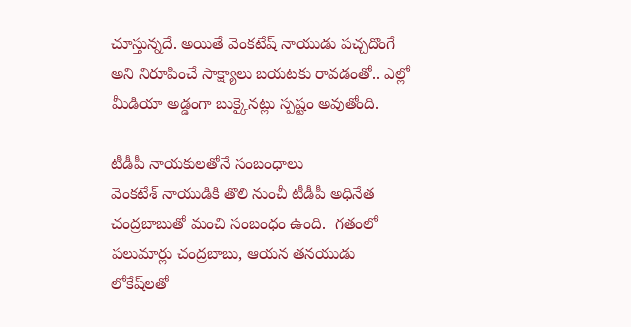చూస్తున్నదే. అయితే వెంకటేష్ నాయుడు పచ్చదొంగే అని నిరూపించే సాక్ష్యాలు బయటకు రావడంతో.. ఎల్లో మీడియా అడ్డంగా బుక్కైనట్లు స్పష్టం అవుతోంది.

టీడీపీ నాయకులతోనే సంబంధాలు
వెంకటేశ్‌ నాయుడికి తొలి నుంచీ టీడీపీ అధినేత చంద్రబాబుతో మంచి సంబంధం ఉంది.  గతంలో పలుమార్లు చంద్రబాబు, ఆయన తనయుడు లోకేష్‌లతో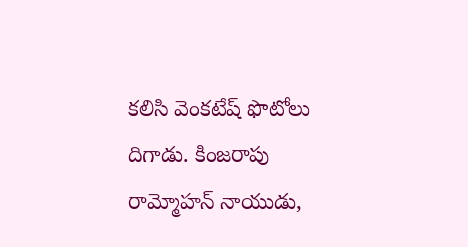కలిసి వెంకటేష్‌ ఫొటోలు దిగాడు. కింజరాపు రామ్మోహన్ నాయుడు,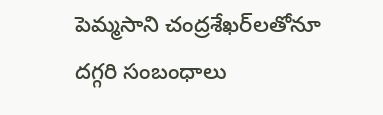పెమ్మసాని చంద్రశేఖర్‌లతోనూ దగ్గరి సంబంధాలు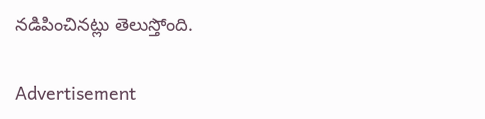నడిపించినట్లు తెలుస్తోంది.

Advertisement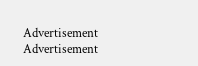Advertisement
Advertisement